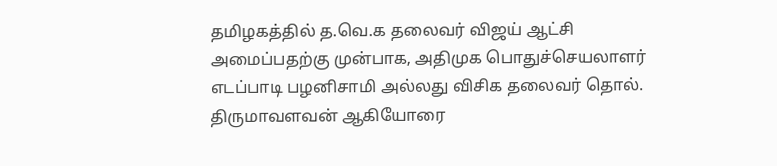தமிழகத்தில் த.வெ.க தலைவர் விஜய் ஆட்சி அமைப்பதற்கு முன்பாக, அதிமுக பொதுச்செயலாளர் எடப்பாடி பழனிசாமி அல்லது விசிக தலைவர் தொல். திருமாவளவன் ஆகியோரை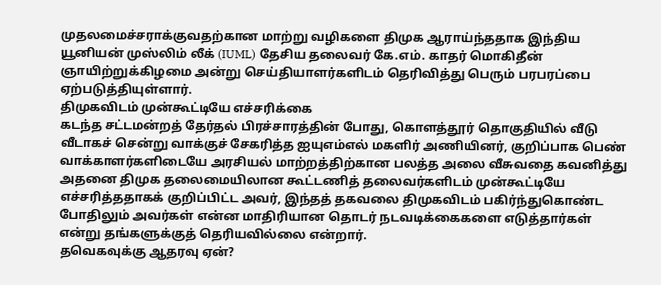முதலமைச்சராக்குவதற்கான மாற்று வழிகளை திமுக ஆராய்ந்ததாக இந்திய யூனியன் முஸ்லிம் லீக் (IUML) தேசிய தலைவர் கே.எம். காதர் மொகிதீன் ஞாயிற்றுக்கிழமை அன்று செய்தியாளர்களிடம் தெரிவித்து பெரும் பரபரப்பை ஏற்படுத்தியுள்ளார்.
திமுகவிடம் முன்கூட்டியே எச்சரிக்கை
கடந்த சட்டமன்றத் தேர்தல் பிரச்சாரத்தின் போது, கொளத்தூர் தொகுதியில் வீடு வீடாகச் சென்று வாக்குச் சேகரித்த ஐயுஎம்எல் மகளிர் அணியினர், குறிப்பாக பெண் வாக்காளர்களிடையே அரசியல் மாற்றத்திற்கான பலத்த அலை வீசுவதை கவனித்து அதனை திமுக தலைமையிலான கூட்டணித் தலைவர்களிடம் முன்கூட்டியே எச்சரித்ததாகக் குறிப்பிட்ட அவர், இந்தத் தகவலை திமுகவிடம் பகிர்ந்துகொண்ட போதிலும் அவர்கள் என்ன மாதிரியான தொடர் நடவடிக்கைகளை எடுத்தார்கள் என்று தங்களுக்குத் தெரியவில்லை என்றார்.
தவெகவுக்கு ஆதரவு ஏன்?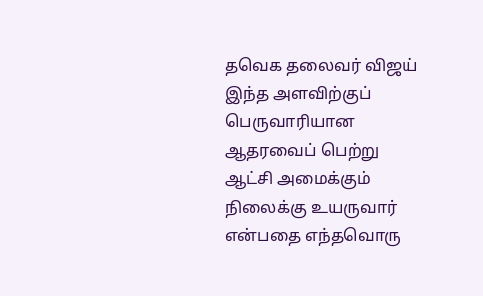தவெக தலைவர் விஜய் இந்த அளவிற்குப் பெருவாரியான ஆதரவைப் பெற்று ஆட்சி அமைக்கும் நிலைக்கு உயருவார் என்பதை எந்தவொரு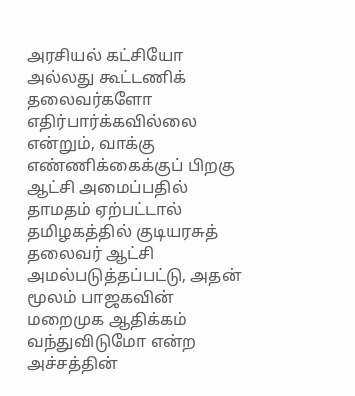அரசியல் கட்சியோ அல்லது கூட்டணிக் தலைவர்களோ எதிர்பார்க்கவில்லை என்றும், வாக்கு எண்ணிக்கைக்குப் பிறகு ஆட்சி அமைப்பதில் தாமதம் ஏற்பட்டால் தமிழகத்தில் குடியரசுத் தலைவர் ஆட்சி அமல்படுத்தப்பட்டு, அதன் மூலம் பாஜகவின் மறைமுக ஆதிக்கம் வந்துவிடுமோ என்ற அச்சத்தின்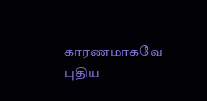காரணமாகவே புதிய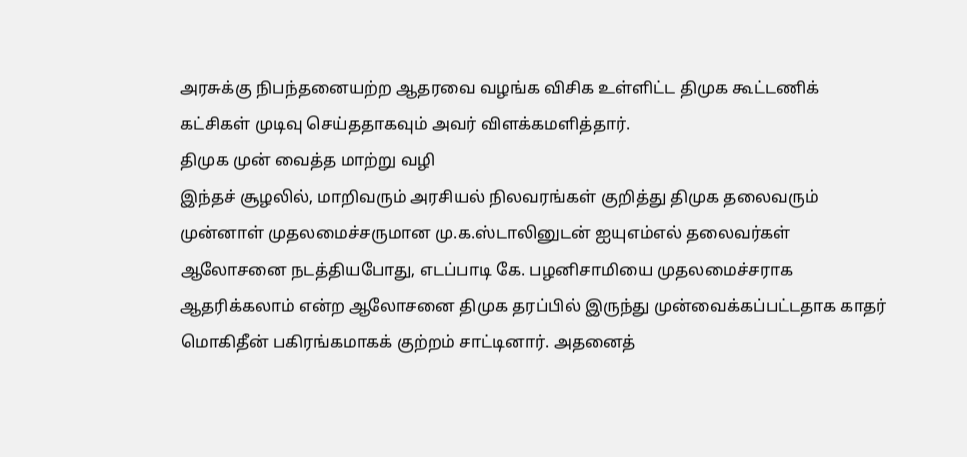அரசுக்கு நிபந்தனையற்ற ஆதரவை வழங்க விசிக உள்ளிட்ட திமுக கூட்டணிக் கட்சிகள் முடிவு செய்ததாகவும் அவர் விளக்கமளித்தார்.
திமுக முன் வைத்த மாற்று வழி
இந்தச் சூழலில், மாறிவரும் அரசியல் நிலவரங்கள் குறித்து திமுக தலைவரும் முன்னாள் முதலமைச்சருமான மு.க.ஸ்டாலினுடன் ஐயுஎம்எல் தலைவர்கள் ஆலோசனை நடத்தியபோது, எடப்பாடி கே. பழனிசாமியை முதலமைச்சராக ஆதரிக்கலாம் என்ற ஆலோசனை திமுக தரப்பில் இருந்து முன்வைக்கப்பட்டதாக காதர் மொகிதீன் பகிரங்கமாகக் குற்றம் சாட்டினார். அதனைத்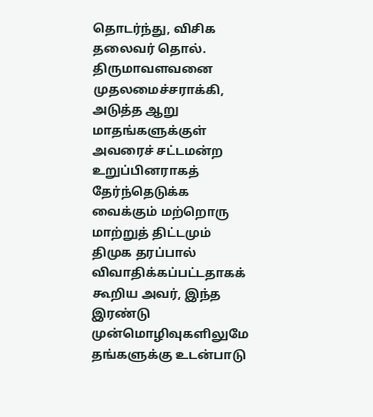தொடர்ந்து, விசிக தலைவர் தொல். திருமாவளவனை முதலமைச்சராக்கி, அடுத்த ஆறு மாதங்களுக்குள் அவரைச் சட்டமன்ற உறுப்பினராகத் தேர்ந்தெடுக்க வைக்கும் மற்றொரு மாற்றுத் திட்டமும் திமுக தரப்பால் விவாதிக்கப்பட்டதாகக் கூறிய அவர், இந்த இரண்டு முன்மொழிவுகளிலுமே தங்களுக்கு உடன்பாடு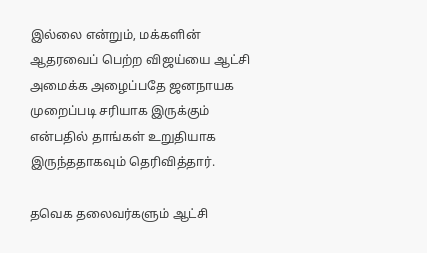இல்லை என்றும், மக்களின் ஆதரவைப் பெற்ற விஜய்யை ஆட்சி அமைக்க அழைப்பதே ஜனநாயக முறைப்படி சரியாக இருக்கும் என்பதில் தாங்கள் உறுதியாக இருந்ததாகவும் தெரிவித்தார்.

தவெக தலைவர்களும் ஆட்சி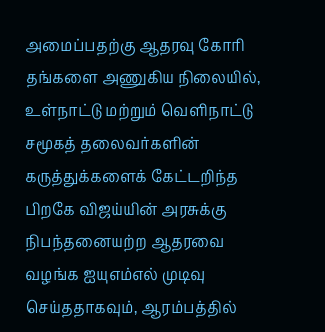அமைப்பதற்கு ஆதரவு கோரி தங்களை அணுகிய நிலையில், உள்நாட்டு மற்றும் வெளிநாட்டு சமூகத் தலைவர்களின் கருத்துக்களைக் கேட்டறிந்த பிறகே விஜய்யின் அரசுக்கு நிபந்தனையற்ற ஆதரவை வழங்க ஐயுஎம்எல் முடிவு செய்ததாகவும், ஆரம்பத்தில்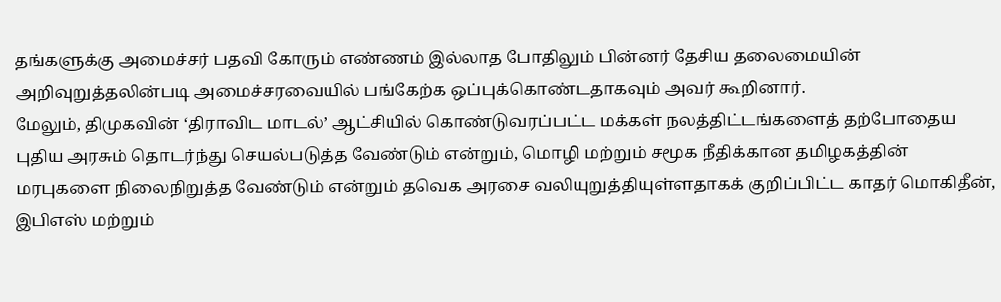தங்களுக்கு அமைச்சர் பதவி கோரும் எண்ணம் இல்லாத போதிலும் பின்னர் தேசிய தலைமையின் அறிவுறுத்தலின்படி அமைச்சரவையில் பங்கேற்க ஒப்புக்கொண்டதாகவும் அவர் கூறினார்.
மேலும், திமுகவின் ‘திராவிட மாடல்’ ஆட்சியில் கொண்டுவரப்பட்ட மக்கள் நலத்திட்டங்களைத் தற்போதைய புதிய அரசும் தொடர்ந்து செயல்படுத்த வேண்டும் என்றும், மொழி மற்றும் சமூக நீதிக்கான தமிழகத்தின் மரபுகளை நிலைநிறுத்த வேண்டும் என்றும் தவெக அரசை வலியுறுத்தியுள்ளதாகக் குறிப்பிட்ட காதர் மொகிதீன், இபிஎஸ் மற்றும்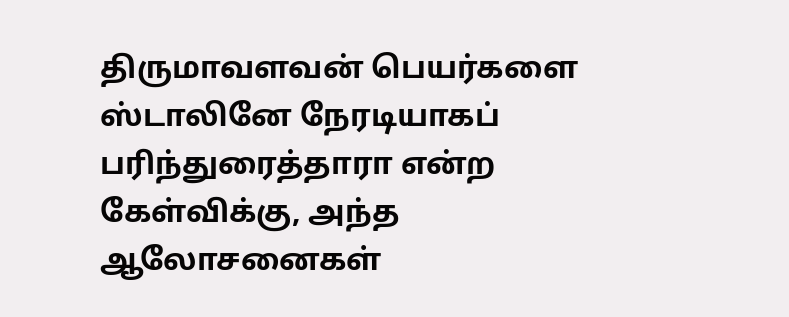திருமாவளவன் பெயர்களை ஸ்டாலினே நேரடியாகப் பரிந்துரைத்தாரா என்ற கேள்விக்கு, அந்த ஆலோசனைகள்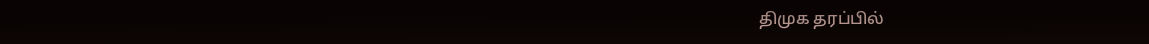திமுக தரப்பில்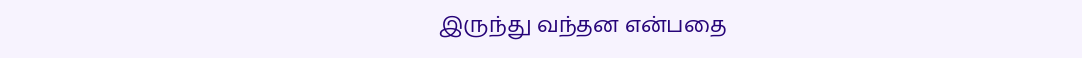இருந்து வந்தன என்பதை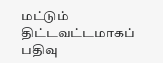மட்டும் திட்டவட்டமாகப் பதிவு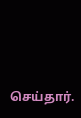செய்தார்.